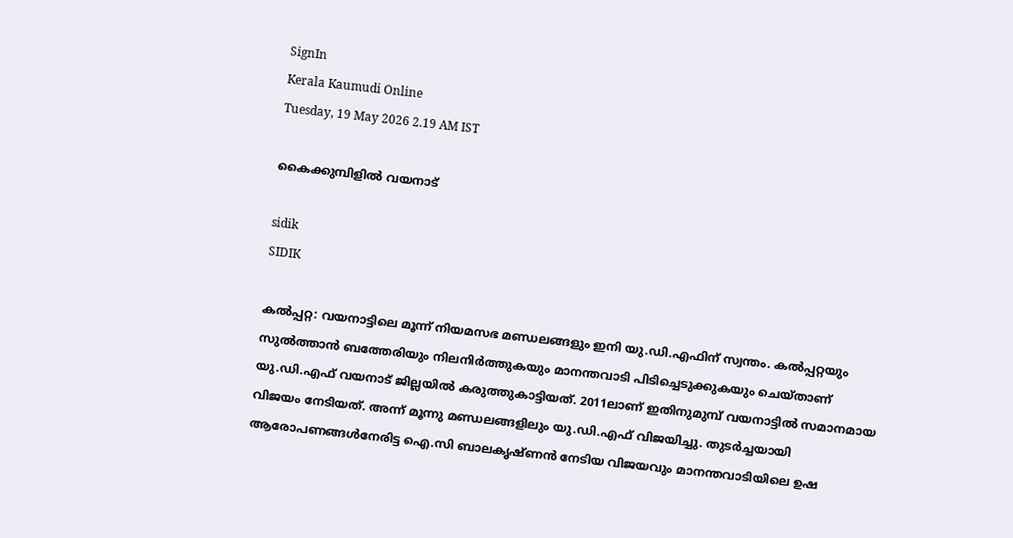SignIn
Kerala Kaumudi Online
Tuesday, 19 May 2026 2.19 AM IST

കൈക്കുമ്പിളിൽ വയനാട്‌

sidik
SIDIK

കൽപ്പറ്റ: വയനാട്ടിലെ മൂന്ന് നിയമസഭ മണ്ഡലങ്ങളും ഇനി യു.ഡി.എഫിന് സ്വന്തം. കൽപ്പറ്റയും സുൽത്താൻ ബത്തേരിയും നിലനിർത്തുകയും മാനന്തവാടി പിടിച്ചെടുക്കുകയും ചെയ്താണ് യു.ഡി.എഫ് വയനാട് ജില്ലയിൽ കരുത്തുകാട്ടിയത്. 2011ലാണ് ഇതിനുമുമ്പ് വയനാട്ടിൽ സമാനമായ വിജയം നേടിയത്. അന്ന് മൂന്നു മണ്ഡലങ്ങളിലും യു.ഡി.എഫ് വിജയിച്ചു. തുടർച്ചയായി ആരോപണങ്ങൾനേരിട്ട ഐ.സി ബാലകൃഷ്ണൻ നേടിയ വിജയവും മാനന്തവാടിയിലെ ഉഷ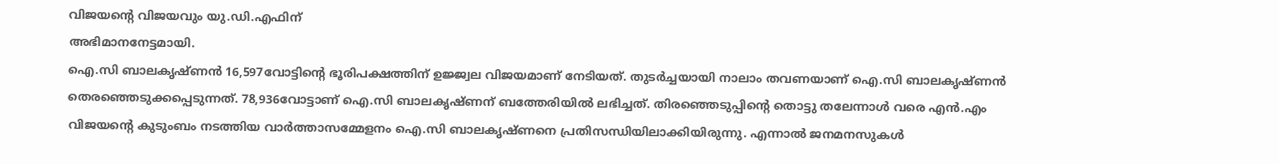വിജയന്റെ വിജയവും യു.ഡി.എഫിന്
അഭിമാനനേട്ടമായി.
ഐ.സി ബാലകൃഷ്ണൻ 16,597വോട്ടിന്റെ ഭൂരിപക്ഷത്തിന് ഉജ്ജ്വല വിജയമാണ് നേടിയത്. തുടർച്ചയായി നാലാം തവണയാണ് ഐ.സി ബാലകൃഷ്ണൻ തെരഞ്ഞെടുക്കപ്പെടുന്നത്. 78,936വോട്ടാണ് ഐ.സി ബാലകൃഷ്ണന് ബത്തേരിയിൽ ലഭിച്ചത്. തിരഞ്ഞെടുപ്പിന്റെ തൊട്ടു തലേന്നാൾ വരെ എൻ.എം വിജയന്റെ കുടുംബം നടത്തിയ വാർത്താസമ്മേളനം ഐ.സി ബാലകൃഷ്ണനെ പ്രതിസന്ധിയിലാക്കിയിരുന്നു. എന്നാൽ ജനമനസുകൾ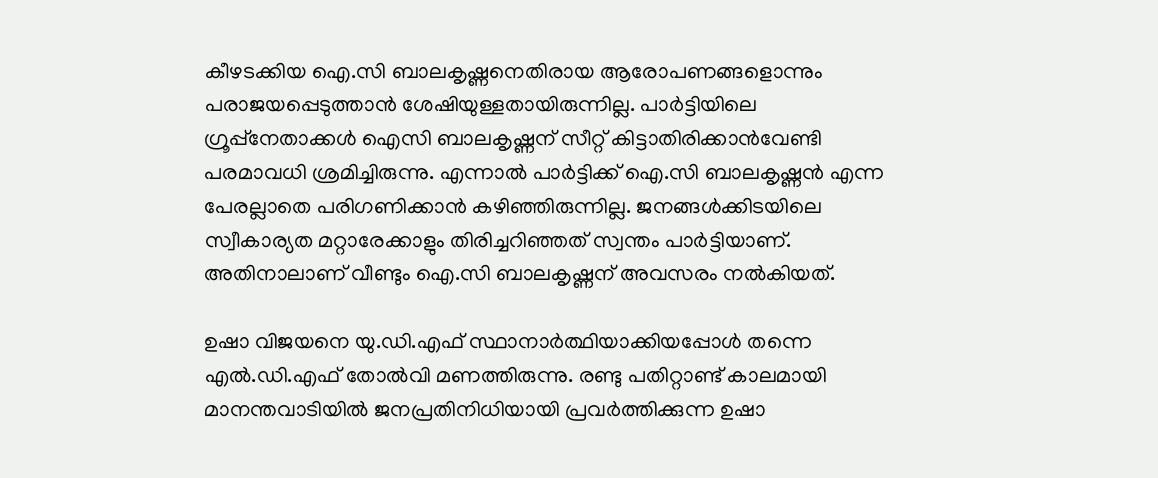കീഴടക്കിയ ഐ.സി ബാലകൃഷ്ണനെതിരായ ആരോപണങ്ങളൊന്നും പരാജയപ്പെടുത്താൻ ശേഷിയുള്ളതായിരുന്നില്ല. പാർട്ടിയിലെ ഗ്രൂപ്പ്‌നേതാക്കൾ ഐസി ബാലകൃഷ്ണന് സീറ്റ് കിട്ടാതിരിക്കാൻവേണ്ടി പരമാവധി ശ്രമിച്ചിരുന്നു. എന്നാൽ പാർട്ടിക്ക് ഐ.സി ബാലകൃഷ്ണൻ എന്ന പേരല്ലാതെ പരിഗണിക്കാൻ കഴിഞ്ഞിരുന്നില്ല. ജനങ്ങൾക്കിടയിലെ സ്വീകാര്യത മറ്റാരേക്കാളും തിരിച്ചറിഞ്ഞത് സ്വന്തം പാർട്ടിയാണ്. അതിനാലാണ് വീണ്ടും ഐ.സി ബാലകൃഷ്ണന് അവസരം നൽകിയത്.

ഉഷാ വിജയനെ യു.ഡി.എഫ് സ്ഥാനാർത്ഥിയാക്കിയപ്പോൾ തന്നെ എൽ.ഡി.എഫ്‌ തോൽവി മണത്തിരുന്നു. രണ്ടു പതിറ്റാണ്ട് കാലമായി മാനന്തവാടിയിൽ ജനപ്രതിനിധിയായി പ്രവർത്തിക്കുന്ന ഉഷാ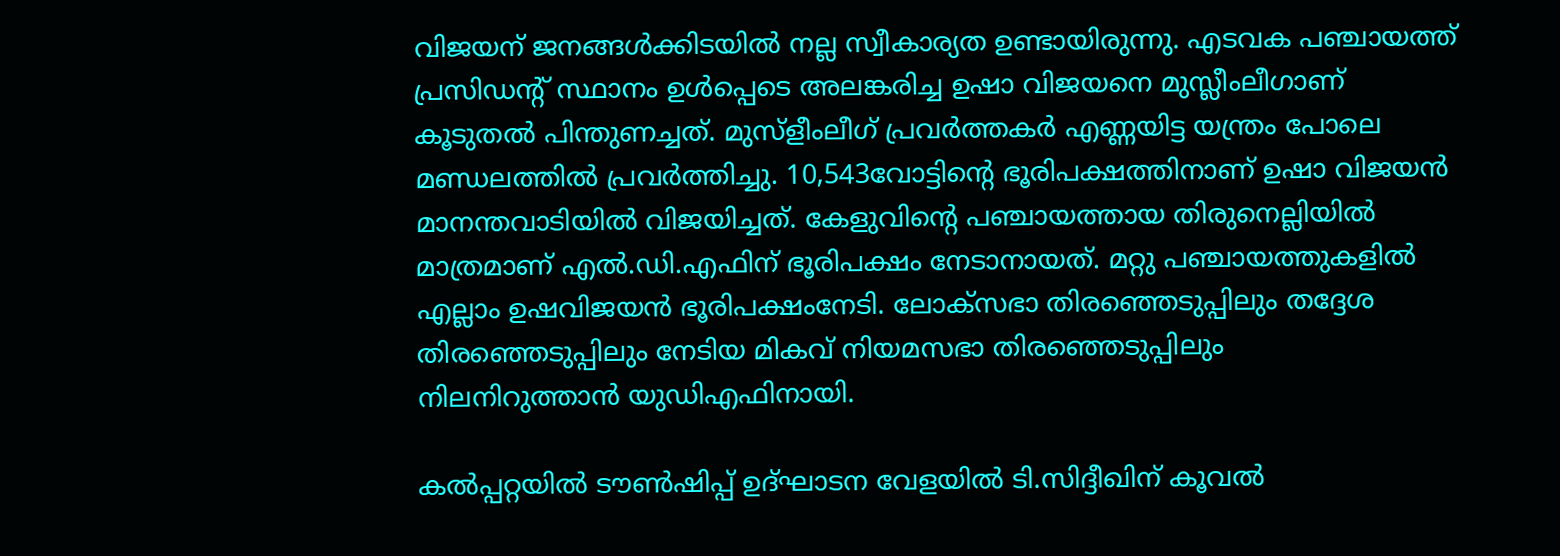വിജയന് ജനങ്ങൾക്കിടയിൽ നല്ല സ്വീകാര്യത ഉണ്ടായിരുന്നു. എടവക പഞ്ചായത്ത് പ്രസിഡന്റ് സ്ഥാനം ഉൾപ്പെടെ അലങ്കരിച്ച ഉഷാ വിജയനെ മുസ്ലീംലീഗാണ് കൂടുതൽ പിന്തുണച്ചത്. മുസ്ളീംലീഗ് പ്രവർത്തകർ എണ്ണയിട്ട യന്ത്രം പോലെ മണ്ഡലത്തിൽ പ്രവർത്തിച്ചു. 10,543വോട്ടിന്റെ ഭൂരിപക്ഷത്തിനാണ് ഉഷാ വിജയൻ മാനന്തവാടിയിൽ വിജയിച്ചത്. കേളുവിന്റെ പഞ്ചായത്തായ തിരുനെല്ലിയിൽ മാത്രമാണ് എൽ.ഡി.എഫിന് ഭൂരിപക്ഷം നേടാനായത്. മറ്റു പഞ്ചായത്തുകളിൽ എല്ലാം ഉഷവിജയൻ ഭൂരിപക്ഷംനേടി. ലോക്സഭാ തിരഞ്ഞെടുപ്പിലും തദ്ദേശ തിരഞ്ഞെടുപ്പിലും നേടിയ മികവ് നിയമസഭാ തിരഞ്ഞെടുപ്പിലും
നിലനിറുത്താൻ യുഡിഎഫിനായി.

കൽപ്പറ്റയിൽ ടൗൺഷിപ്പ് ഉദ്ഘാടന വേളയിൽ ടി.സിദ്ദീഖിന് കൂവൽ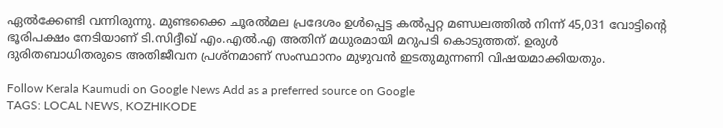ഏൽക്കേണ്ടി വന്നിരുന്നു. മുണ്ടക്കൈ ചൂരൽമല പ്രദേശം ഉൾപ്പെട്ട കൽപ്പറ്റ മണ്ഡലത്തിൽ നിന്ന് 45,031 വോട്ടിന്റെ ഭൂരിപക്ഷം നേടിയാണ് ടി.സിദ്ദീഖ് എം.എൽ.എ അതിന് മധുരമായി മറുപടി കൊടുത്തത്. ഉരുൾ ദുരിതബാധിതരുടെ അതിജീവന പ്രശ്നമാണ് സംസ്ഥാനം മുഴുവൻ ഇടതുമുന്നണി വിഷയമാക്കിയതും.

Follow Kerala Kaumudi on Google News Add as a preferred source on Google
TAGS: LOCAL NEWS, KOZHIKODE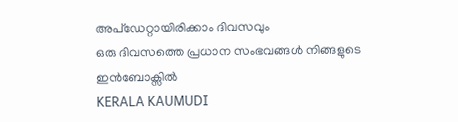അപ്ഡേറ്റായിരിക്കാം ദിവസവും
ഒരു ദിവസത്തെ പ്രധാന സംഭവങ്ങൾ നിങ്ങളുടെ ഇൻബോക്സിൽ
KERALA KAUMUDI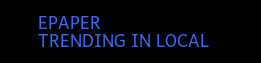EPAPER
TRENDING IN LOCAL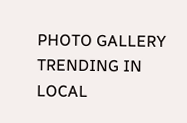PHOTO GALLERY
TRENDING IN LOCAL